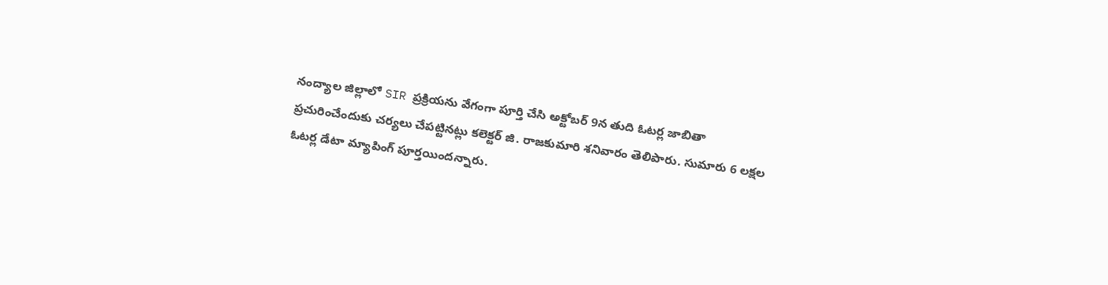నంద్యాల జిల్లాలో SIR ప్రక్రియను వేగంగా పూర్తి చేసి అక్టోబర్ 9న తుది ఓటర్ల జాబితా ప్రచురించేందుకు చర్యలు చేపట్టినట్లు కలెక్టర్ జి. రాజకుమారి శనివారం తెలిపారు. సుమారు 6 లక్షల ఓటర్ల డేటా మ్యాపింగ్ పూర్తయిందన్నారు.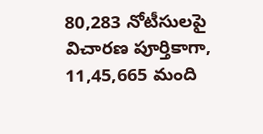80,283 నోటీసులపై విచారణ పూర్తికాగా, 11,45,665 మంది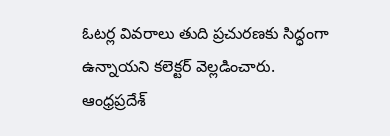ఓటర్ల వివరాలు తుది ప్రచురణకు సిద్ధంగా ఉన్నాయని కలెక్టర్ వెల్లడించారు.
ఆంధ్రప్రదేశ్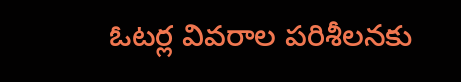ఓటర్ల వివరాల పరిశీలనకు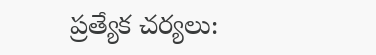ప్రత్యేక చర్యలు: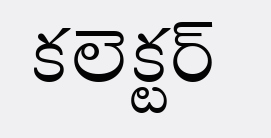కలెక్టర్